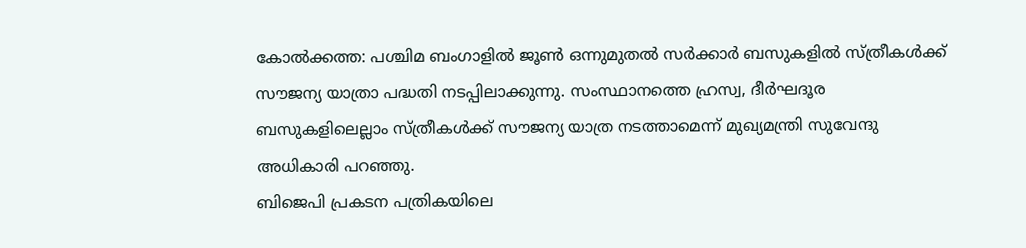കോൽക്കത്ത: പശ്ചിമ ബംഗാളിൽ ജൂൺ ഒന്നുമുതൽ സർക്കാർ ബസുകളിൽ സ്ത്രീകൾക്ക് സൗജന്യ യാത്രാ പദ്ധതി നടപ്പിലാക്കുന്നു. സംസ്ഥാനത്തെ ഹ്രസ്വ, ദീർഘദൂര ബസുകളിലെല്ലാം സ്ത്രീകൾക്ക് സൗജന്യ യാത്ര നടത്താമെന്ന് മുഖ്യമന്ത്രി സുവേന്ദു അധികാരി പറഞ്ഞു.
ബിജെപി പ്രകടന പത്രികയിലെ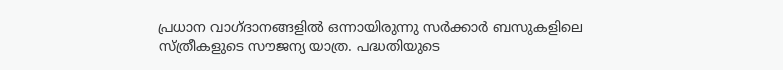പ്രധാന വാഗ്ദാനങ്ങളിൽ ഒന്നായിരുന്നു സർക്കാർ ബസുകളിലെ സ്ത്രീകളുടെ സൗജന്യ യാത്ര. പദ്ധതിയുടെ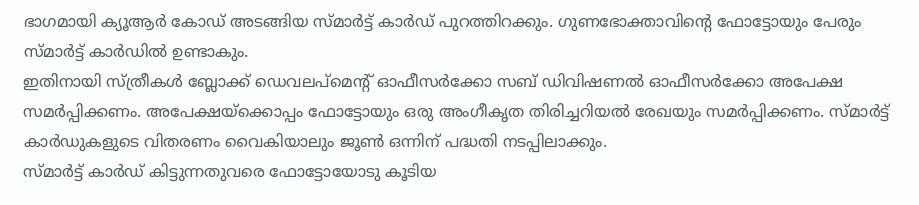ഭാഗമായി ക്യൂആർ കോഡ് അടങ്ങിയ സ്മാർട്ട് കാർഡ് പുറത്തിറക്കും. ഗുണഭോക്താവിന്റെ ഫോട്ടോയും പേരും സ്മാർട്ട് കാർഡിൽ ഉണ്ടാകും.
ഇതിനായി സ്ത്രീകൾ ബ്ലോക്ക് ഡെവലപ്മെന്റ് ഓഫീസർക്കോ സബ് ഡിവിഷണൽ ഓഫീസർക്കോ അപേക്ഷ സമർപ്പിക്കണം. അപേക്ഷയ്ക്കൊപ്പം ഫോട്ടോയും ഒരു അംഗീകൃത തിരിച്ചറിയൽ രേഖയും സമർപ്പിക്കണം. സ്മാർട്ട് കാർഡുകളുടെ വിതരണം വൈകിയാലും ജൂൺ ഒന്നിന് പദ്ധതി നടപ്പിലാക്കും.
സ്മാർട്ട് കാർഡ് കിട്ടുന്നതുവരെ ഫോട്ടോയോടു കൂടിയ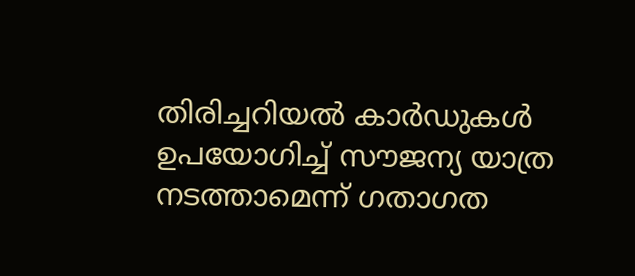തിരിച്ചറിയൽ കാർഡുകൾ ഉപയോഗിച്ച് സൗജന്യ യാത്ര നടത്താമെന്ന് ഗതാഗത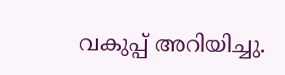വകുപ്പ് അറിയിച്ചു.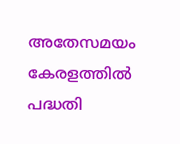അതേസമയം കേരളത്തിൽ പദ്ധതി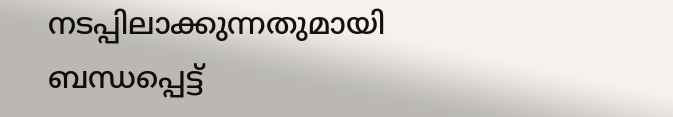നടപ്പിലാക്കുന്നതുമായി ബന്ധപ്പെട്ട്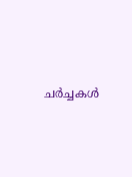ചർച്ചകൾ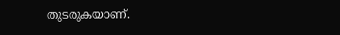തുടരുകയാണ്.